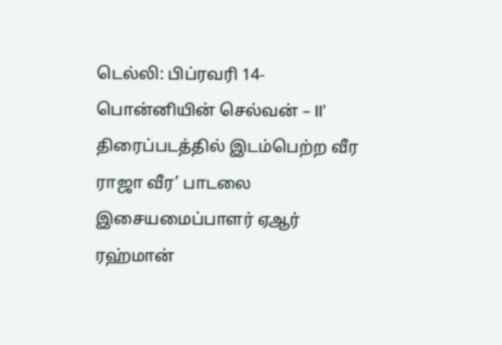டெல்லி: பிப்ரவரி 14- பொன்னியின் செல்வன் – II’ திரைப்படத்தில் இடம்பெற்ற வீர ராஜா வீர’ பாடலை இசையமைப்பாளர் ஏஆர் ரஹ்மான்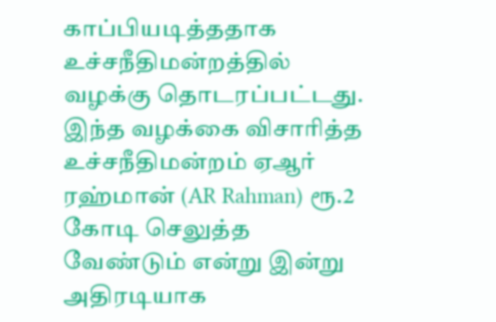காப்பியடித்ததாக உச்சநீதிமன்றத்தில் வழக்கு தொடரப்பட்டது. இந்த வழக்கை விசாரித்த உச்சநீதிமன்றம் ஏஆர் ரஹ்மான் (AR Rahman) ரூ.2 கோடி செலுத்த வேண்டும் என்று இன்று அதிரடியாக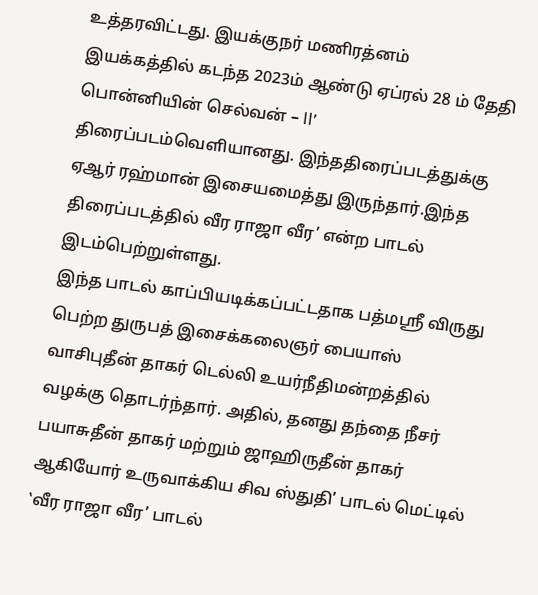உத்தரவிட்டது. இயக்குநர் மணிரத்னம் இயக்கத்தில் கடந்த 2023ம் ஆண்டு ஏப்ரல் 28 ம் தேதி பொன்னியின் செல்வன் – II’ திரைப்படம்வெளியானது. இந்ததிரைப்படத்துக்கு ஏஆர் ரஹ்மான் இசையமைத்து இருந்தார்.இந்த திரைப்படத்தில் வீர ராஜா வீர’ என்ற பாடல் இடம்பெற்றுள்ளது.
இந்த பாடல் காப்பியடிக்கப்பட்டதாக பத்மஸ்ரீ விருது பெற்ற துருபத் இசைக்கலைஞர் பையாஸ் வாசிபுதீன் தாகர் டெல்லி உயர்நீதிமன்றத்தில் வழக்கு தொடர்ந்தார். அதில், தனது தந்தை நீசர் பயாசுதீன் தாகர் மற்றும் ஜாஹிருதீன் தாகர் ஆகியோர் உருவாக்கிய சிவ ஸ்துதி’ பாடல் மெட்டில் ‛வீர ராஜா வீர’ பாடல்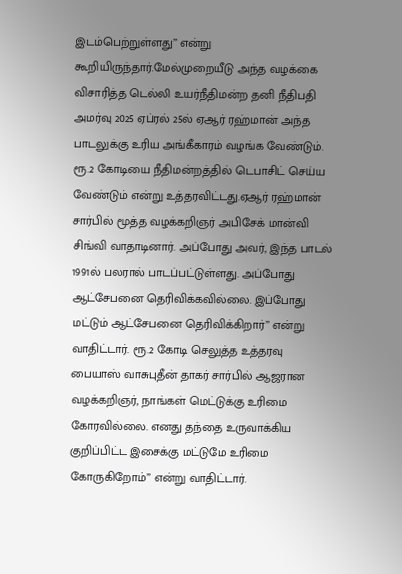இடம்பெற்றுள்ளது’’ என்று கூறியிருந்தார்.மேல்முறையீடு அந்த வழக்கை விசாரித்த டெல்லி உயர்நீதிமன்ற தனி நீதிபதி அமர்வு 2025 ஏப்ரல் 25ல் ஏஆர் ரஹ்மான் அந்த பாடலுக்கு உரிய அங்கீகாரம் வழங்க வேண்டும். ரூ.2 கோடியை நீதிமன்றத்தில் டெபாசிட் செய்ய வேண்டும் என்று உத்தரவிட்டது.ஏஆர் ரஹ்மான் சார்பில் மூத்த வழக்கறிஞர் அபிசேக் மான்வி சிங்வி வாதாடினார். அப்போது அவர், இந்த பாடல் 1991ல் பலரால் பாடப்பட்டுள்ளது. அப்போது ஆட்சேபனை தெரிவிக்கவில்லை. இப்போது மட்டும் ஆட்சேபனை தெரிவிக்கிறார்’’ என்று வாதிட்டார். ரூ.2 கோடி செலுத்த உத்தரவு பையாஸ் வாசுபுதீன் தாகர் சார்பில் ஆஜரான வழக்கறிஞர், நாங்கள் மெட்டுக்கு உரிமை கோரவில்லை. எனது தந்தை உருவாக்கிய குறிப்பிட்ட இசைக்கு மட்டுமே உரிமை கோருகிறோம்’’ என்று வாதிட்டார்.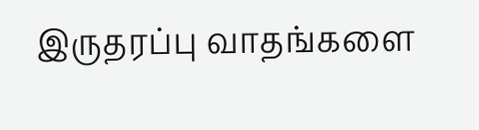இருதரப்பு வாதங்களை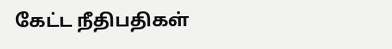கேட்ட நீதிபதிகள்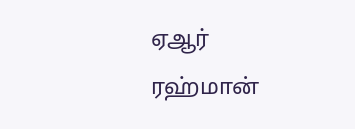ஏஆர் ரஹ்மான்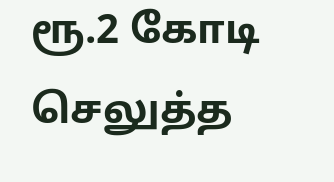ரூ.2 கோடி செலுத்த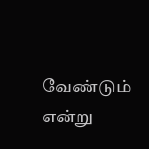வேண்டும் என்று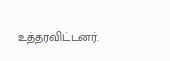உத்தரவிட்டனர்.